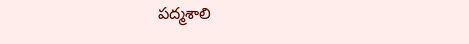పద్మశాలి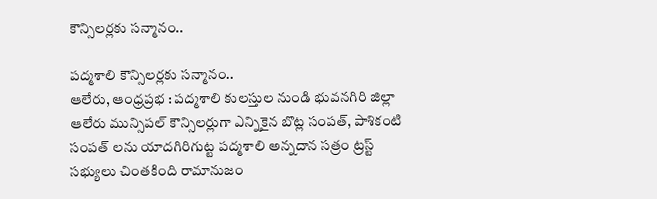కౌన్సిలర్లకు సన్మానం..

పద్మశాలి కౌన్సిలర్లకు సన్మానం..
ఆలేరు, ఆంధ్రప్రభ : పద్మశాలి కులస్తుల నుండి భువనగిరి జిల్లా ఆలేరు మున్సిపల్ కౌన్సిలర్లుగా ఎన్నికైన బొట్ల సంపత్, పాశికంటి సంపత్ లను యాదగిరిగుట్ట పద్మశాలి అన్నదాన సత్రం ట్రస్ట్ సభ్యులు చింతకింది రామానుజం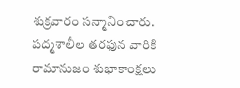శుక్రవారం సన్మానించారు. పద్మశాలీల తరఫున వారికి రామానుజం శుభాకాంక్షలు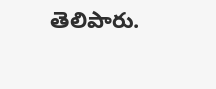తెలిపారు.